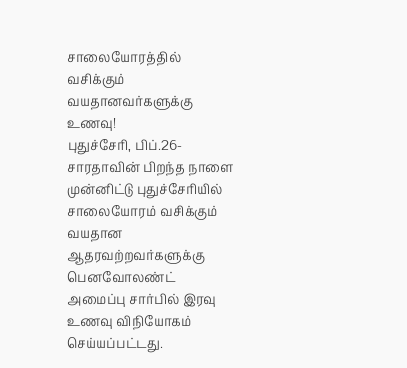சாலையோரத்தில் வசிக்கும் வயதானவர்களுக்கு உணவு!
புதுச்சேரி, பிப்.26-
சாரதாவின் பிறந்த நாளை முன்னிட்டு புதுச்சேரியில் சாலையோரம் வசிக்கும் வயதான ஆதரவற்றவர்களுக்கு பெனவோலண்ட் அமைப்பு சார்பில் இரவு உணவு விநியோகம் செய்யப்பட்டது.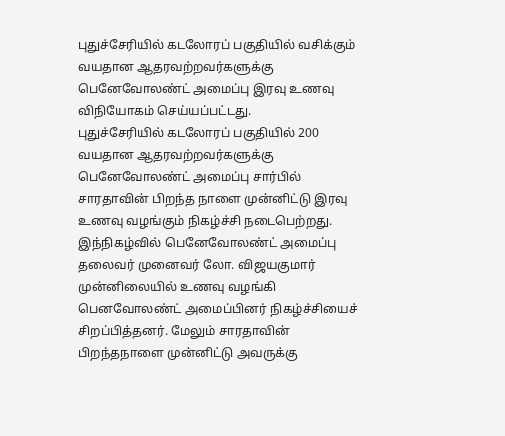புதுச்சேரியில் கடலோரப் பகுதியில் வசிக்கும் வயதான ஆதரவற்றவர்களுக்கு பெனேவோலண்ட் அமைப்பு இரவு உணவு விநியோகம் செய்யப்பட்டது.
புதுச்சேரியில் கடலோரப் பகுதியில் 200 வயதான ஆதரவற்றவர்களுக்கு பெனேவோலண்ட் அமைப்பு சார்பில் சாரதாவின் பிறந்த நாளை முன்னிட்டு இரவு உணவு வழங்கும் நிகழ்ச்சி நடைபெற்றது.
இந்நிகழ்வில் பெனேவோலண்ட் அமைப்பு தலைவர் முனைவர் லோ. விஜயகுமார் முன்னிலையில் உணவு வழங்கி பெனவோலண்ட் அமைப்பினர் நிகழ்ச்சியைச் சிறப்பித்தனர். மேலும் சாரதாவின் பிறந்தநாளை முன்னிட்டு அவருக்கு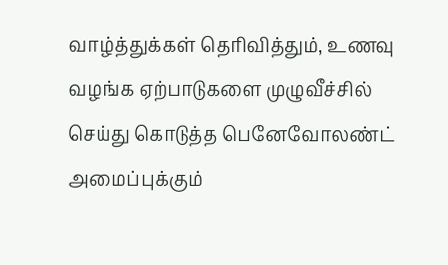வாழ்த்துக்கள் தெரிவித்தும், உணவு வழங்க ஏற்பாடுகளை முழுவீச்சில் செய்து கொடுத்த பெனேவோலண்ட் அமைப்புக்கும்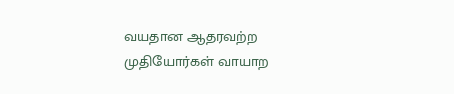வயதான ஆதரவற்ற முதியோர்கள் வாயாற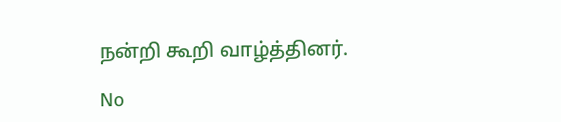நன்றி கூறி வாழ்த்தினர்.

No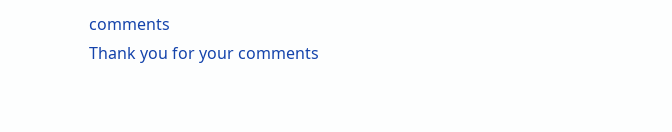comments
Thank you for your comments